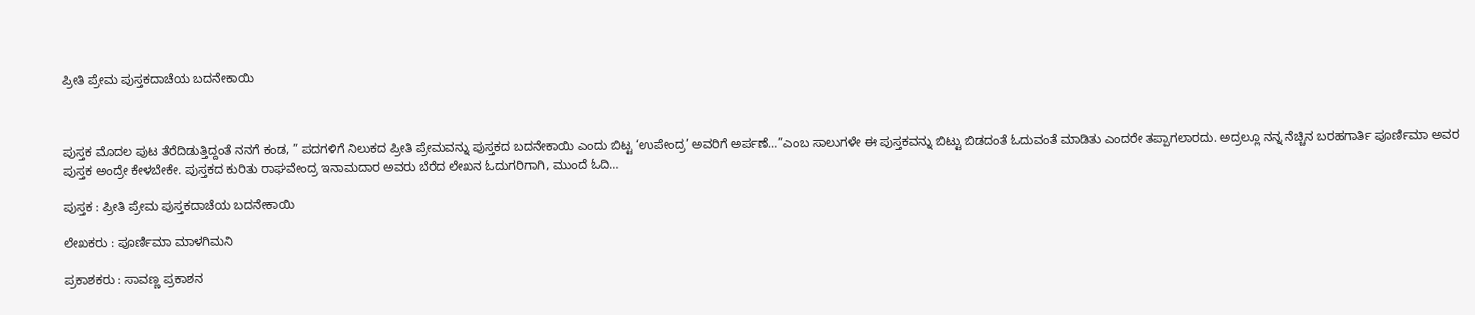ಪ್ರೀತಿ ಪ್ರೇಮ ಪುಸ್ತಕದಾಚೆಯ ಬದನೇಕಾಯಿ



ಪುಸ್ತಕ ಮೊದಲ ಪುಟ ತೆರೆದಿಡುತ್ತಿದ್ದಂತೆ ನನಗೆ ಕಂಡ, ” ಪದಗಳಿಗೆ ನಿಲುಕದ ಪ್ರೀತಿ ಪ್ರೇಮವನ್ನು ಪುಸ್ತಕದ ಬದನೇಕಾಯಿ ಎಂದು ಬಿಟ್ಟ ‘ಉಪೇಂದ್ರ’ ಅವರಿಗೆ ಅರ್ಪಣೆ…”ಎಂಬ ಸಾಲುಗಳೇ ಈ ಪುಸ್ತಕವನ್ನು ಬಿಟ್ಟು ಬಿಡದಂತೆ ಓದುವಂತೆ ಮಾಡಿತು ಎಂದರೇ ತಪ್ಪಾಗಲಾರದು. ಅದ್ರಲ್ಲೂ ನನ್ನ ನೆಚ್ಚಿನ ಬರಹಗಾರ್ತಿ ಪೂರ್ಣಿಮಾ ಅವರ ಪುಸ್ತಕ ಅಂದ್ರೇ ಕೇಳಬೇಕೇ. ಪುಸ್ತಕದ ಕುರಿತು ರಾಘವೇಂದ್ರ ಇನಾಮದಾರ ಅವರು ಬೆರೆದ ಲೇಖನ ಓದುಗರಿಗಾಗಿ, ಮುಂದೆ ಓದಿ…

ಪುಸ್ತಕ : ಪ್ರೀತಿ ಪ್ರೇಮ ಪುಸ್ತಕದಾಚೆಯ ಬದನೇಕಾಯಿ

ಲೇಖಕರು : ಪೂರ್ಣಿಮಾ ಮಾಳಗಿಮನಿ

ಪ್ರಕಾಶಕರು : ಸಾವಣ್ಣ ಪ್ರಕಾಶನ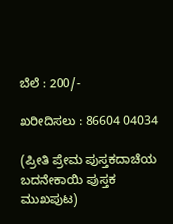ಬೆಲೆ : 200/-

ಖರೀದಿಸಲು : 86604 04034

(ಪ್ರೀತಿ ಪ್ರೇಮ ಪುಸ್ತಕದಾಚೆಯ ಬದನೇಕಾಯಿ ಪುಸ್ತಕ ಮುಖಪುಟ)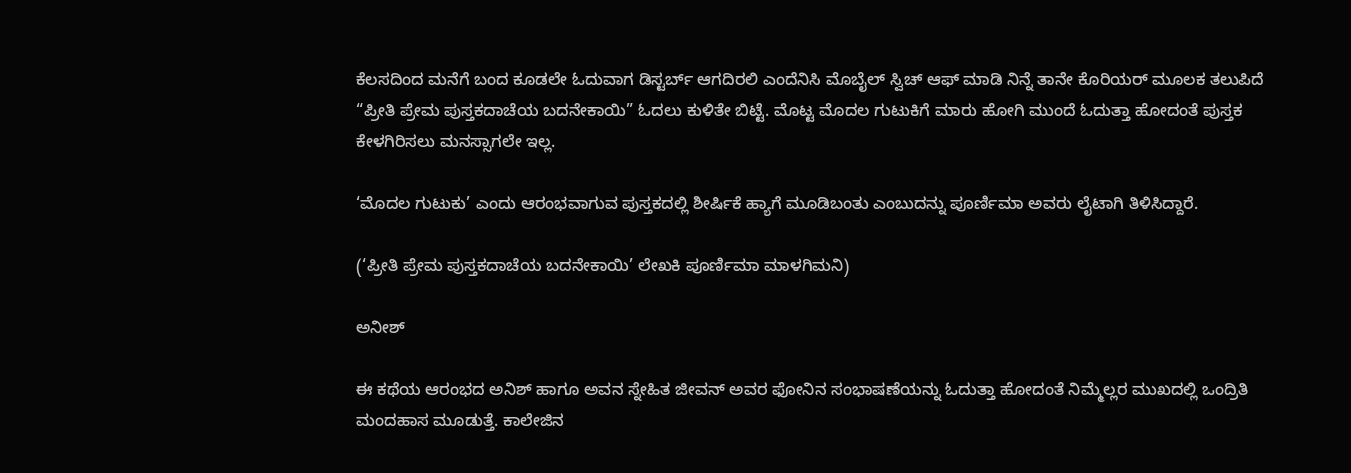ಕೆಲಸದಿಂದ ಮನೆಗೆ ಬಂದ ಕೂಡಲೇ ಓದುವಾಗ ಡಿಸ್ಟರ್ಬ್ ಆಗದಿರಲಿ ಎಂದೆನಿಸಿ ಮೊಬೈಲ್ ಸ್ವಿಚ್ ಆಫ್ ಮಾಡಿ ನಿನ್ನೆ ತಾನೇ ಕೊರಿಯರ್ ಮೂಲಕ ತಲುಪಿದೆ “ಪ್ರೀತಿ ಪ್ರೇಮ ಪುಸ್ತಕದಾಚೆಯ ಬದನೇಕಾಯಿ” ಓದಲು ಕುಳಿತೇ ಬಿಟ್ಟೆ. ಮೊಟ್ಟ ಮೊದಲ ಗುಟುಕಿಗೆ ಮಾರು ಹೋಗಿ ಮುಂದೆ ಓದುತ್ತಾ ಹೋದಂತೆ ಪುಸ್ತಕ ಕೇಳಗಿರಿಸಲು ಮನಸ್ಸಾಗಲೇ ಇಲ್ಲ.

‘ಮೊದಲ ಗುಟುಕು’ ಎಂದು ಆರಂಭವಾಗುವ ಪುಸ್ತಕದಲ್ಲಿ ಶೀರ್ಷಿಕೆ ಹ್ಯಾಗೆ ಮೂಡಿಬಂತು ಎಂಬುದನ್ನು ಪೂರ್ಣಿಮಾ ಅವರು ಲೈಟಾಗಿ ತಿಳಿಸಿದ್ದಾರೆ.

(‘ಪ್ರೀತಿ ಪ್ರೇಮ ಪುಸ್ತಕದಾಚೆಯ ಬದನೇಕಾಯಿ’ ಲೇಖಕಿ ಪೂರ್ಣಿಮಾ ಮಾಳಗಿಮನಿ)

ಅನೀಶ್

ಈ ಕಥೆಯ ಆರಂಭದ ಅನಿಶ್ ಹಾಗೂ ಅವನ ಸ್ನೇಹಿತ ಜೀವನ್ ಅವರ ಫೋನಿನ ಸಂಭಾಷಣೆಯನ್ನು ಓದುತ್ತಾ ಹೋದಂತೆ ನಿಮ್ಮೆಲ್ಲರ ಮುಖದಲ್ಲಿ ಒಂದ್ರಿತಿ ಮಂದಹಾಸ ಮೂಡುತ್ತೆ. ಕಾಲೇಜಿನ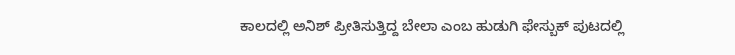ಕಾಲದಲ್ಲಿ ಅನಿಶ್ ಪ್ರೀತಿಸುತ್ತಿದ್ದ ಬೇಲಾ ಎಂಬ ಹುಡುಗಿ ಫೇಸ್ಬುಕ್ ಪುಟದಲ್ಲಿ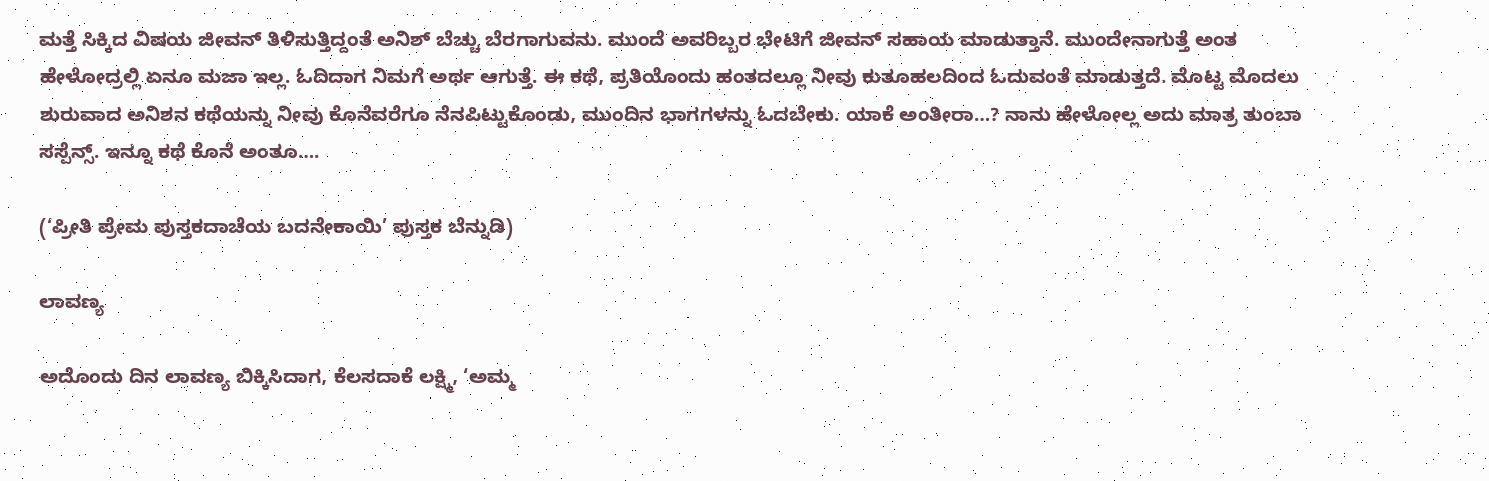ಮತ್ತೆ ಸಿಕ್ಕಿದ ವಿಷಯ ಜೀವನ್ ತಿಳಿಸುತ್ತಿದ್ದಂತೆ ಅನಿಶ್ ಬೆಚ್ಚು ಬೆರಗಾಗುವನು. ಮುಂದೆ ಅವರಿಬ್ಬರ ಭೇಟಿಗೆ ಜೀವನ್ ಸಹಾಯ ಮಾಡುತ್ತಾನೆ. ಮುಂದೇನಾಗುತ್ತೆ ಅಂತ ಹೇಳೋದ್ರಲ್ಲಿ ಏನೂ ಮಜಾ ಇಲ್ಲ. ಓದಿದಾಗ ನಿಮಗೆ ಅರ್ಥ ಆಗುತ್ತೆ. ಈ ಕಥೆ, ಪ್ರತಿಯೊಂದು ಹಂತದಲ್ಲೂ ನೀವು ಕುತೂಹಲದಿಂದ ಓದುವಂತೆ ಮಾಡುತ್ತದೆ. ಮೊಟ್ಟ ಮೊದಲು ಶುರುವಾದ ಅನಿಶನ ಕಥೆಯನ್ನು ನೀವು ಕೊನೆವರೆಗೂ ನೆನಪಿಟ್ಟುಕೊಂಡು, ಮುಂದಿನ ಭಾಗಗಳನ್ನು ಓದಬೇಕು. ಯಾಕೆ ಅಂತೀರಾ…? ನಾನು ಹೇಳೋಲ್ಲ ಅದು ಮಾತ್ರ ತುಂಬಾ ಸಸ್ಪೆನ್ಸ್. ಇನ್ನೂ ಕಥೆ ಕೊನೆ ಅಂತೂ….

(‘ಪ್ರೀತಿ ಪ್ರೇಮ ಪುಸ್ತಕದಾಚೆಯ ಬದನೇಕಾಯಿ’ ಪುಸ್ತಕ ಬೆನ್ನುಡಿ)

ಲಾವಣ್ಯ

ಅದೊಂದು ದಿನ ಲಾವಣ್ಯ ಬಿಕ್ಕಿಸಿದಾಗ, ಕೆಲಸದಾಕೆ ಲಕ್ಷ್ಮಿ, ‘ಅಮ್ಮ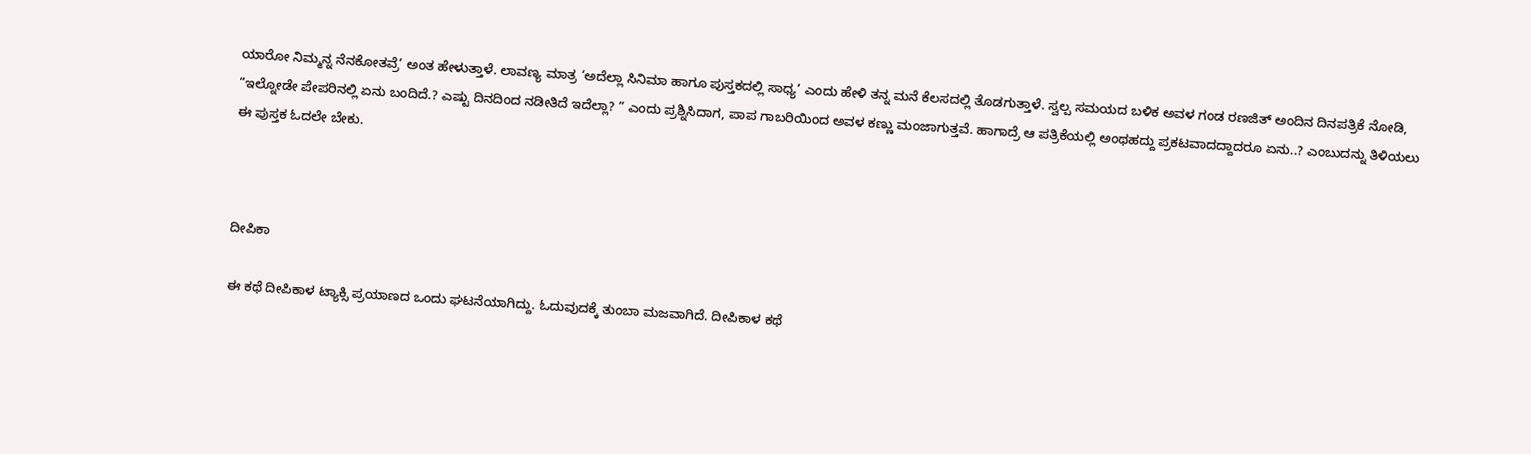ಯಾರೋ ನಿಮ್ಮನ್ನ ನೆನಕೋತವ್ರೆ’ ಅಂತ ಹೇಳುತ್ತಾಳೆ. ಲಾವಣ್ಯ ಮಾತ್ರ ‘ಅದೆಲ್ಲಾ ಸಿನಿಮಾ ಹಾಗೂ ಪುಸ್ತಕದಲ್ಲಿ ಸಾಧ್ಯ’ ಎಂದು ಹೇಳಿ ತನ್ನ ಮನೆ ಕೆಲಸದಲ್ಲಿ ತೊಡಗುತ್ತಾಳೆ. ಸ್ವಲ್ಪ ಸಮಯದ ಬಳಿಕ ಅವಳ ಗಂಡ ರಣಜಿತ್ ಅಂದಿನ ದಿನಪತ್ರಿಕೆ ನೋಡಿ, “ಇಲ್ನೋಡೇ ಪೇಪರಿನಲ್ಲಿ ಏನು ಬಂದಿದೆ.? ಎಷ್ಟು ದಿನದಿಂದ ನಡೀತಿದೆ ಇದೆಲ್ಲಾ? ” ಎಂದು ಪ್ರಶ್ನಿಸಿದಾಗ, ಪಾಪ ಗಾಬರಿಯಿಂದ ಅವಳ ಕಣ್ಣು ಮಂಜಾಗುತ್ತವೆ. ಹಾಗಾದ್ರೆ ಆ ಪತ್ರಿಕೆಯಲ್ಲಿ ಅಂಥಹದ್ದು ಪ್ರಕಟವಾದದ್ದಾದರೂ ಏನು..? ಎಂಬುದನ್ನು ತಿಳಿಯಲು ಈ ಪುಸ್ತಕ ಓದಲೇ ಬೇಕು.



ದೀಪಿಕಾ

ಈ ಕಥೆ ದೀಪಿಕಾಳ ಟ್ಯಾಕ್ಸಿ ಪ್ರಯಾಣದ ಒಂದು ಘಟನೆಯಾಗಿದ್ದು. ಓದುವುದಕ್ಕೆ ತುಂಬಾ ಮಜವಾಗಿದೆ. ದೀಪಿಕಾಳ ಕಥೆ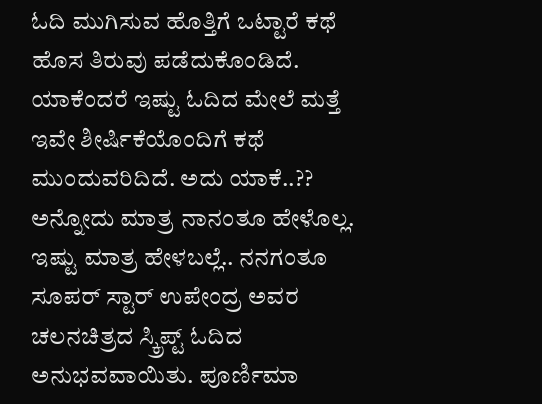ಓದಿ ಮುಗಿಸುವ ಹೊತ್ತಿಗೆ ಒಟ್ಟಾರೆ ಕಥೆ ಹೊಸ ತಿರುವು ಪಡೆದುಕೊಂಡಿದೆ. ಯಾಕೆಂದರೆ ಇಷ್ಟು ಓದಿದ ಮೇಲೆ ಮತ್ತೆ ಇವೇ ಶೀರ್ಷಿಕೆಯೊಂದಿಗೆ ಕಥೆ ಮುಂದುವರಿದಿದೆ. ಅದು ಯಾಕೆ..?? ಅನ್ನೋದು ಮಾತ್ರ ನಾನಂತೂ ಹೇಳೊಲ್ಲ. ಇಷ್ಟು ಮಾತ್ರ ಹೇಳಬಲ್ಲೆ.. ನನಗಂತೂ ಸೂಪರ್ ಸ್ಟಾರ್ ಉಪೇಂದ್ರ ಅವರ ಚಲನಚಿತ್ರದ ಸ್ಕ್ರಿಪ್ಟ್ ಓದಿದ ಅನುಭವವಾಯಿತು. ಪೂರ್ಣಿಮಾ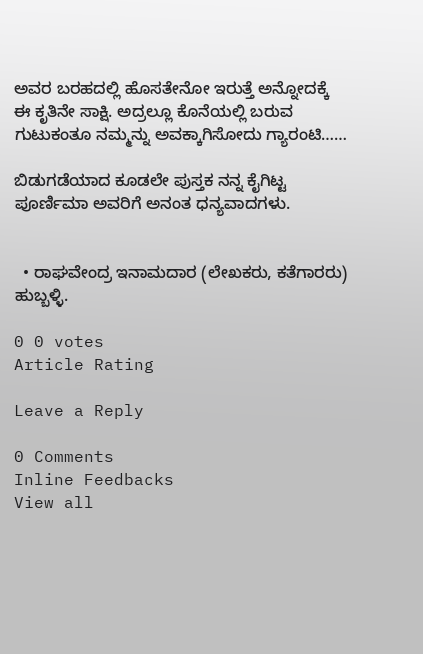ಅವರ ಬರಹದಲ್ಲಿ ಹೊಸತೇನೋ ಇರುತ್ತೆ ಅನ್ನೋದಕ್ಕೆ ಈ ಕೃತಿನೇ ಸಾಕ್ಷಿ. ಅದ್ರಲ್ಲೂ ಕೊನೆಯಲ್ಲಿ ಬರುವ ಗುಟುಕಂತೂ ನಮ್ಮನ್ನು ಅವಕ್ಕಾಗಿಸೋದು ಗ್ಯಾರಂಟಿ……

ಬಿಡುಗಡೆಯಾದ ಕೂಡಲೇ ಪುಸ್ತಕ ನನ್ನ ಕೈಗಿಟ್ಟ ಪೂರ್ಣಿಮಾ ಅವರಿಗೆ ಅನಂತ ಧನ್ಯವಾದಗಳು.


  • ರಾಘವೇಂದ್ರ ಇನಾಮದಾರ (ಲೇಖಕರು, ಕತೆಗಾರರು) ಹುಬ್ಬಳ್ಳಿ.

0 0 votes
Article Rating

Leave a Reply

0 Comments
Inline Feedbacks
View all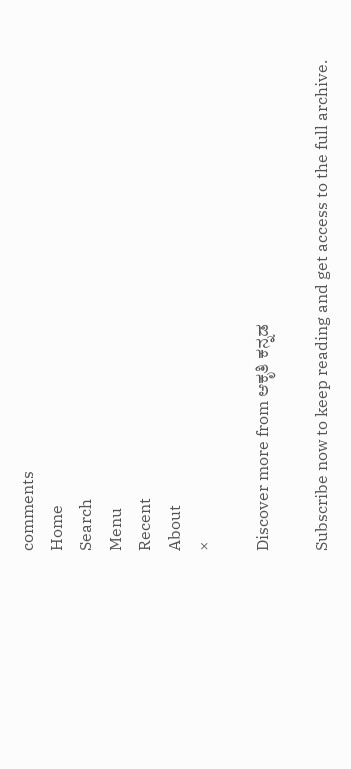comments
Home
Search
Menu
Recent
About
×

Discover more from ಆಕೃತಿ ಕನ್ನಡ

Subscribe now to keep reading and get access to the full archive.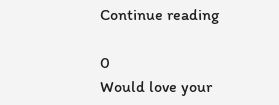Continue reading

0
Would love your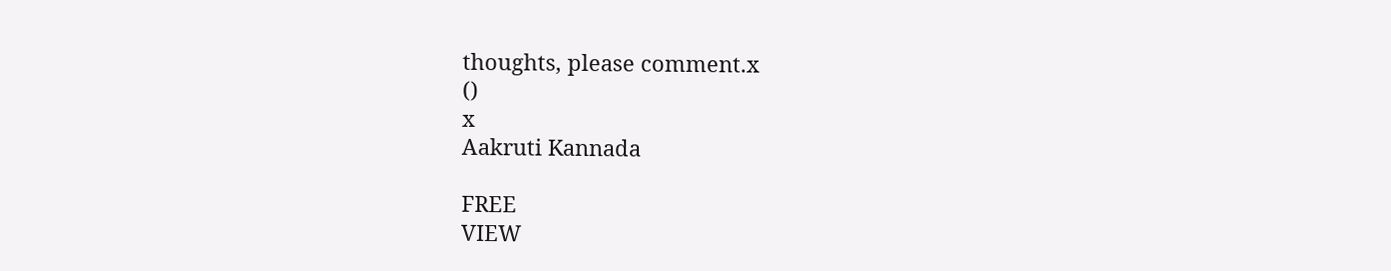thoughts, please comment.x
()
x
Aakruti Kannada

FREE
VIEW